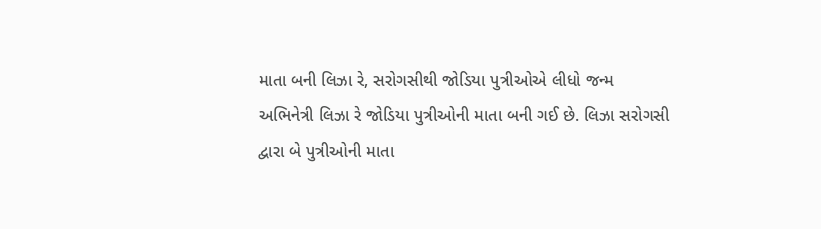માતા બની લિઝા રે, સરોગસીથી જોડિયા પુત્રીઓએ લીધો જન્મ
અભિનેત્રી લિઝા રે જોડિયા પુત્રીઓની માતા બની ગઈ છે. લિઝા સરોગસી દ્વારા બે પુત્રીઓની માતા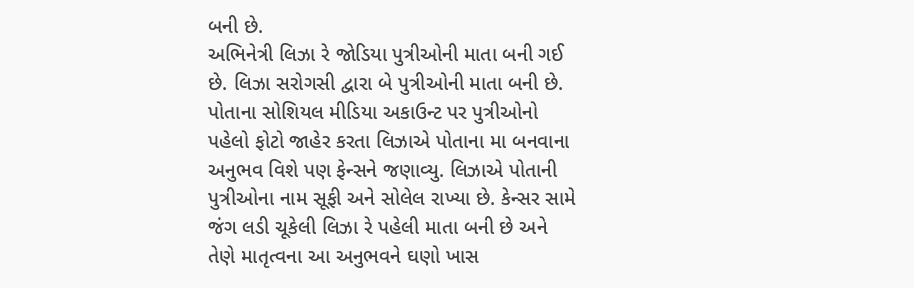બની છે.
અભિનેત્રી લિઝા રે જોડિયા પુત્રીઓની માતા બની ગઈ છે. લિઝા સરોગસી દ્વારા બે પુત્રીઓની માતા બની છે. પોતાના સોશિયલ મીડિયા અકાઉન્ટ પર પુત્રીઓનો પહેલો ફોટો જાહેર કરતા લિઝાએ પોતાના મા બનવાના અનુભવ વિશે પણ ફેન્સને જણાવ્યુ. લિઝાએ પોતાની પુત્રીઓના નામ સૂફી અને સોલેલ રાખ્યા છે. કેન્સર સામે જંગ લડી ચૂકેલી લિઝા રે પહેલી માતા બની છે અને તેણે માતૃત્વના આ અનુભવને ઘણો ખાસ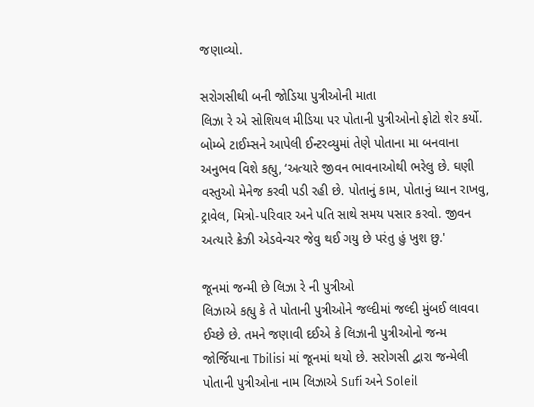જણાવ્યો.

સરોગસીથી બની જોડિયા પુત્રીઓની માતા
લિઝા રે એ સોશિયલ મીડિયા પર પોતાની પુત્રીઓનો ફોટો શેર કર્યો. બોમ્બે ટાઈમ્સને આપેલી ઈન્ટરવ્યુમાં તેણે પોતાના મા બનવાના અનુભવ વિશે કહ્યુ, ‘અત્યારે જીવન ભાવનાઓથી ભરેલુ છે. ઘણી વસ્તુઓ મેનેજ કરવી પડી રહી છે. પોતાનું કામ, પોતાનું ધ્યાન રાખવુ, ટ્રાવેલ, મિત્રો-પરિવાર અને પતિ સાથે સમય પસાર કરવો. જીવન અત્યારે ક્રેઝી એડવેન્ચર જેવુ થઈ ગયુ છે પરંતુ હું ખુશ છુ.'

જૂનમાં જન્મી છે લિઝા રે ની પુત્રીઓ
લિઝાએ કહ્યુ કે તે પોતાની પુત્રીઓને જલ્દીમાં જલ્દી મુંબઈ લાવવા ઈચ્છે છે. તમને જણાવી દઈએ કે લિઝાની પુત્રીઓનો જન્મ જોર્જિયાના Tbilisi માં જૂનમાં થયો છે. સરોગસી દ્વારા જન્મેલી પોતાની પુત્રીઓના નામ લિઝાએ Sufi અને Soleil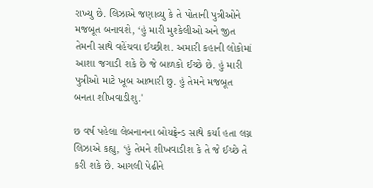રાખ્યુ છે. લિઝાએ જણાવ્યુ કે તે પોતાની પુત્રીઓને મજબૂત બનાવશે, ‘હું મારી મુશ્કેલીઓ અને જીત તેમની સાથે વહેંચવા ઈચ્છીશ. અમારી કહાની લોકોમાં આશા જગાડી શકે છે જે બાળકો ઈચ્છે છે. હું મારી પુત્રીઓ માટે ખૂબ આભારી છુ. હું તેમને મજબૂત બનતા શીખવાડીશુ.'

છ વર્ષ પહેલા લેબનાનના બોયફ્રેન્ડ સાથે કર્યા હતા લગ્ન
લિઝાએ કહ્યુ, ‘હું તેમને શીખવાડીશ કે તે જે ઈચ્છે તે કરી શકે છે. આગલી પેઢીને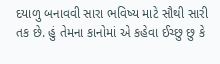દયાળુ બનાવવી સારા ભવિષ્ય માટે સૌથી સારી તક છે. હું તેમના કાનોમાં એ કહેવા ઈચ્છુ છુ કે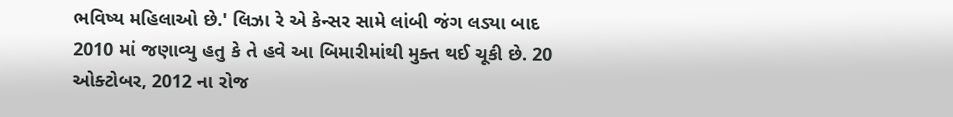ભવિષ્ય મહિલાઓ છે.' લિઝા રે એ કેન્સર સામે લાંબી જંગ લડ્યા બાદ 2010 માં જણાવ્યુ હતુ કે તે હવે આ બિમારીમાંથી મુક્ત થઈ ચૂકી છે. 20 ઓક્ટોબર, 2012 ના રોજ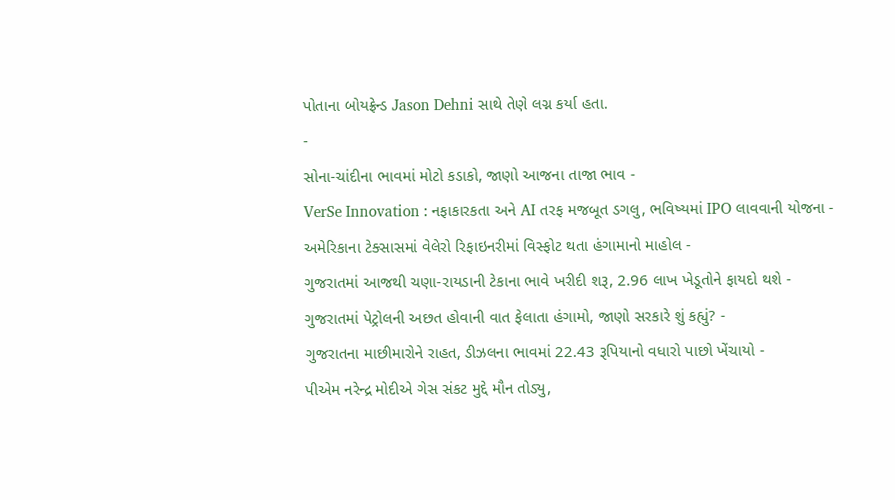પોતાના બોયફ્રેન્ડ Jason Dehni સાથે તેણે લગ્ન કર્યા હતા.
-
સોના-ચાંદીના ભાવમાં મોટો કડાકો, જાણો આજના તાજા ભાવ -
VerSe Innovation : નફાકારકતા અને AI તરફ મજબૂત ડગલુ, ભવિષ્યમાં IPO લાવવાની યોજના -
અમેરિકાના ટેક્સાસમાં વેલેરો રિફાઇનરીમાં વિસ્ફોટ થતા હંગામાનો માહોલ -
ગુજરાતમાં આજથી ચણા-રાયડાની ટેકાના ભાવે ખરીદી શરૂ, 2.96 લાખ ખેડૂતોને ફાયદો થશે -
ગુજરાતમાં પેટ્રોલની અછત હોવાની વાત ફેલાતા હંગામો, જાણો સરકારે શું કહ્યું? -
ગુજરાતના માછીમારોને રાહત, ડીઝલના ભાવમાં 22.43 રૂપિયાનો વધારો પાછો ખેંચાયો -
પીએમ નરેન્દ્ર મોદીએ ગેસ સંકટ મુદ્દે મૌન તોડ્યુ,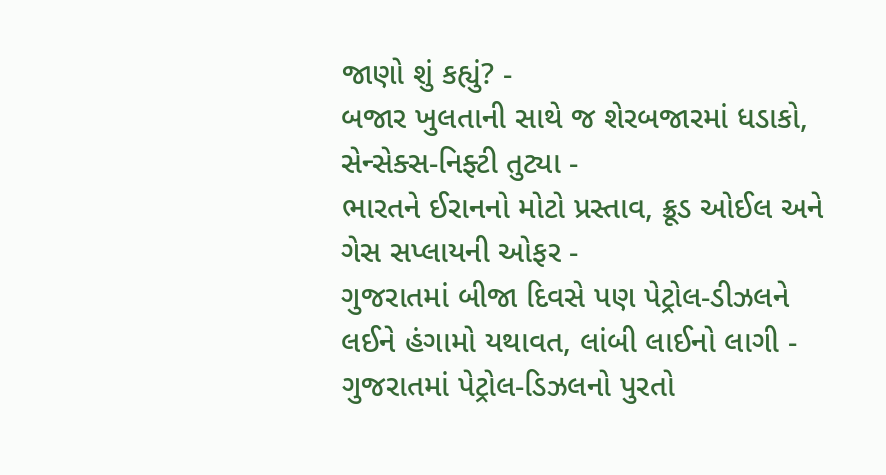જાણો શું કહ્યું? -
બજાર ખુલતાની સાથે જ શેરબજારમાં ધડાકો, સેન્સેક્સ-નિફ્ટી તુટ્યા -
ભારતને ઈરાનનો મોટો પ્રસ્તાવ, ક્રૂડ ઓઈલ અને ગેસ સપ્લાયની ઓફર -
ગુજરાતમાં બીજા દિવસે પણ પેટ્રોલ-ડીઝલને લઈને હંગામો યથાવત, લાંબી લાઈનો લાગી -
ગુજરાતમાં પેટ્રોલ-ડિઝલનો પુરતો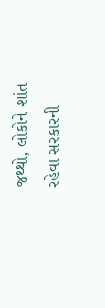જથ્થો, લોકોને શાંત રહેવા સરકારની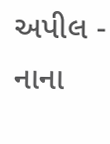અપીલ -
નાના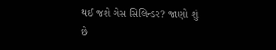થઈ જશે ગેસ સિલિન્ડર? જાણો શું છે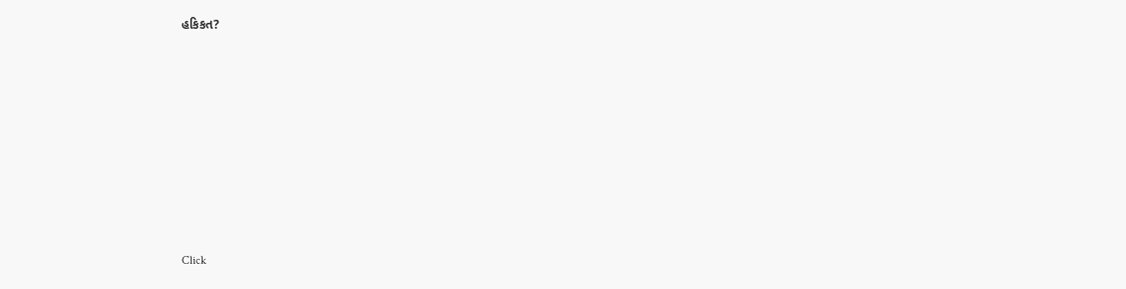હકિકત?









Click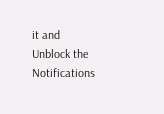it and Unblock the Notifications